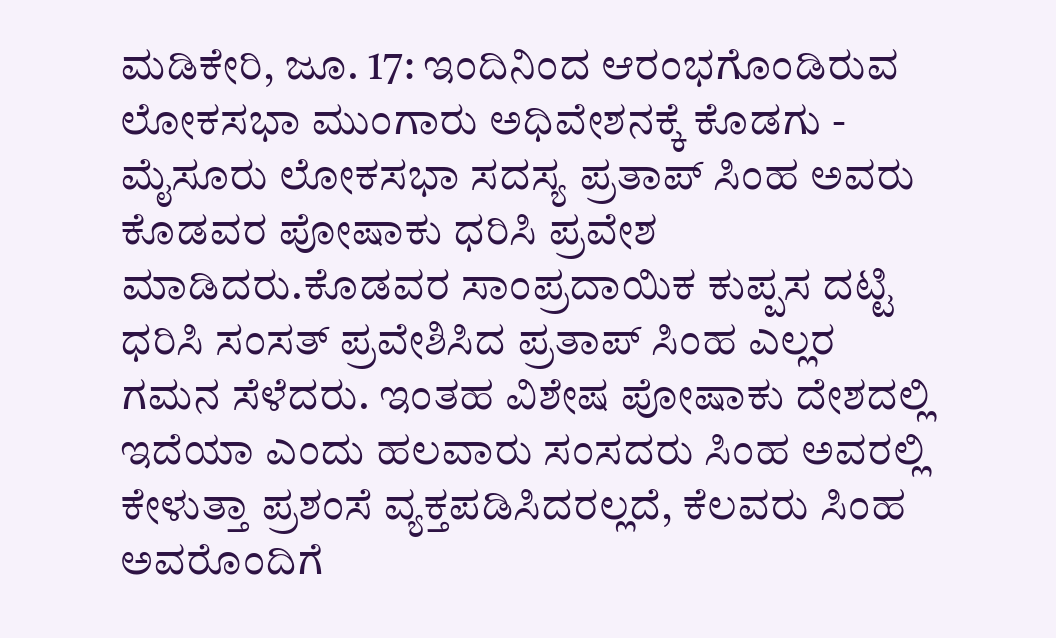ಮಡಿಕೇರಿ, ಜೂ. 17: ಇಂದಿನಿಂದ ಆರಂಭಗೊಂಡಿರುವ ಲೋಕಸಭಾ ಮುಂಗಾರು ಅಧಿವೇಶನಕ್ಕೆ ಕೊಡಗು - ಮೈಸೂರು ಲೋಕಸಭಾ ಸದಸ್ಯ ಪ್ರತಾಪ್ ಸಿಂಹ ಅವರು ಕೊಡವರ ಪೋಷಾಕು ಧರಿಸಿ ಪ್ರವೇಶ ಮಾಡಿದರು.ಕೊಡವರ ಸಾಂಪ್ರದಾಯಿಕ ಕುಪ್ಪಸ ದಟ್ಟಿ ಧರಿಸಿ ಸಂಸತ್ ಪ್ರವೇಶಿಸಿದ ಪ್ರತಾಪ್ ಸಿಂಹ ಎಲ್ಲರ ಗಮನ ಸೆಳೆದರು. ಇಂತಹ ವಿಶೇಷ ಪೋಷಾಕು ದೇಶದಲ್ಲಿ ಇದೆಯಾ ಎಂದು ಹಲವಾರು ಸಂಸದರು ಸಿಂಹ ಅವರಲ್ಲಿ ಕೇಳುತ್ತಾ ಪ್ರಶಂಸೆ ವ್ಯಕ್ತಪಡಿಸಿದರಲ್ಲದೆ, ಕೆಲವರು ಸಿಂಹ ಅವರೊಂದಿಗೆ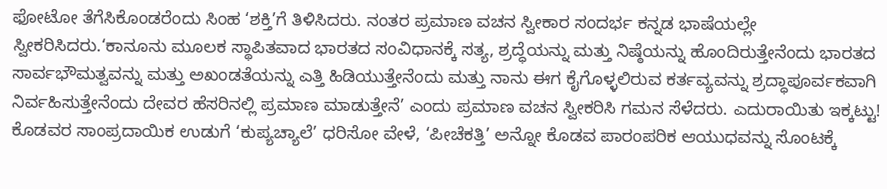ಫೋಟೋ ತೆಗೆಸಿಕೊಂಡರೆಂದು ಸಿಂಹ ‘ಶಕ್ತಿ’ಗೆ ತಿಳಿಸಿದರು. ನಂತರ ಪ್ರಮಾಣ ವಚನ ಸ್ವೀಕಾರ ಸಂದರ್ಭ ಕನ್ನಡ ಭಾಷೆಯಲ್ಲೇ ಸ್ವೀಕರಿಸಿದರು.‘ಕಾನೂನು ಮೂಲಕ ಸ್ಥಾಪಿತವಾದ ಭಾರತದ ಸಂವಿಧಾನಕ್ಕೆ ಸತ್ಯ, ಶ್ರದ್ಧೆಯನ್ನು ಮತ್ತು ನಿಷ್ಠೆಯನ್ನು ಹೊಂದಿರುತ್ತೇನೆಂದು ಭಾರತದ ಸಾರ್ವಭೌಮತ್ವವನ್ನು ಮತ್ತು ಅಖಂಡತೆಯನ್ನು ಎತ್ತಿ ಹಿಡಿಯುತ್ತೇನೆಂದು ಮತ್ತು ನಾನು ಈಗ ಕೈಗೊಳ್ಳಲಿರುವ ಕರ್ತವ್ಯವನ್ನು ಶ್ರದ್ಧಾಪೂರ್ವಕವಾಗಿ ನಿರ್ವಹಿಸುತ್ತೇನೆಂದು ದೇವರ ಹೆಸರಿನಲ್ಲಿ ಪ್ರಮಾಣ ಮಾಡುತ್ತೇನೆ’ ಎಂದು ಪ್ರಮಾಣ ವಚನ ಸ್ವೀಕರಿಸಿ ಗಮನ ಸೆಳೆದರು. ಎದುರಾಯಿತು ಇಕ್ಕಟ್ಟು! ಕೊಡವರ ಸಾಂಪ್ರದಾಯಿಕ ಉಡುಗೆ ‘ಕುಪ್ಯಚ್ಯಾಲೆ’ ಧರಿಸೋ ವೇಳೆ, ‘ಪೀಚೆಕತ್ತಿ’ ಅನ್ನೋ ಕೊಡವ ಪಾರಂಪರಿಕ ಆಯುಧವನ್ನು ಸೊಂಟಕ್ಕೆ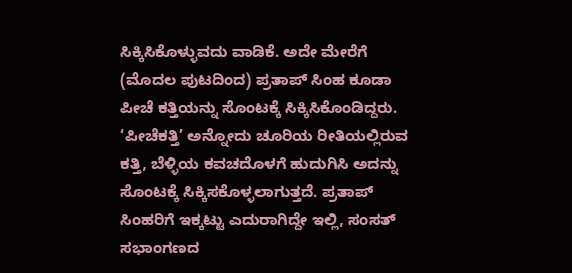ಸಿಕ್ಕಿಸಿಕೊಳ್ಳುವದು ವಾಡಿಕೆ. ಅದೇ ಮೇರೆಗೆ (ಮೊದಲ ಪುಟದಿಂದ) ಪ್ರತಾಪ್ ಸಿಂಹ ಕೂಡಾ ಪೀಚೆ ಕತ್ತಿಯನ್ನು ಸೊಂಟಕ್ಕೆ ಸಿಕ್ಕಿಸಿಕೊಂಡಿದ್ದರು. ‘ಪೀಚೆಕತ್ತಿ’ ಅನ್ನೋದು ಚೂರಿಯ ರೀತಿಯಲ್ಲಿರುವ ಕತ್ತಿ, ಬೆಳ್ಳಿಯ ಕವಚದೊಳಗೆ ಹುದುಗಿಸಿ ಅದನ್ನು ಸೊಂಟಕ್ಕೆ ಸಿಕ್ಕಿಸಕೊಳ್ಳಲಾಗುತ್ತದೆ. ಪ್ರತಾಪ್ ಸಿಂಹರಿಗೆ ಇಕ್ಕಟ್ಟು ಎದುರಾಗಿದ್ದೇ ಇಲ್ಲಿ, ಸಂಸತ್ ಸಭಾಂಗಣದ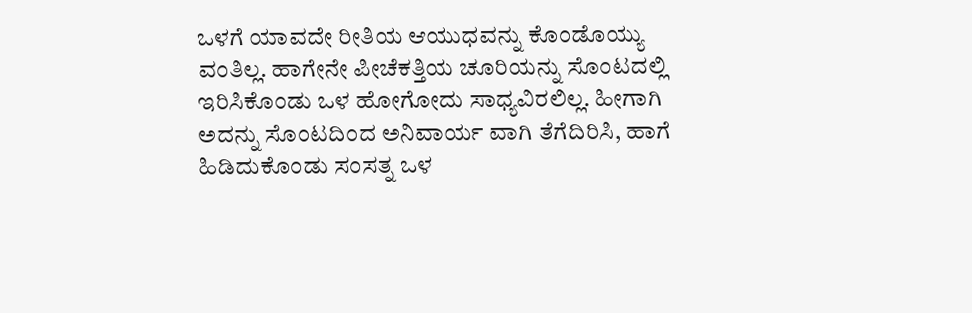ಒಳಗೆ ಯಾವದೇ ರೀತಿಯ ಆಯುಧವನ್ನು ಕೊಂಡೊಯ್ಯು ವಂತಿಲ್ಲ. ಹಾಗೇನೇ ಪೀಚೆಕತ್ತಿಯ ಚೂರಿಯನ್ನು ಸೊಂಟದಲ್ಲಿ ಇರಿಸಿಕೊಂಡು ಒಳ ಹೋಗೋದು ಸಾಧ್ಯವಿರಲಿಲ್ಲ. ಹೀಗಾಗಿ ಅದನ್ನು ಸೊಂಟದಿಂದ ಅನಿವಾರ್ಯ ವಾಗಿ ತೆಗೆದಿರಿಸಿ, ಹಾಗೆ ಹಿಡಿದುಕೊಂಡು ಸಂಸತ್ನ ಒಳ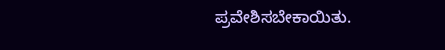ಪ್ರವೇಶಿಸಬೇಕಾಯಿತು.